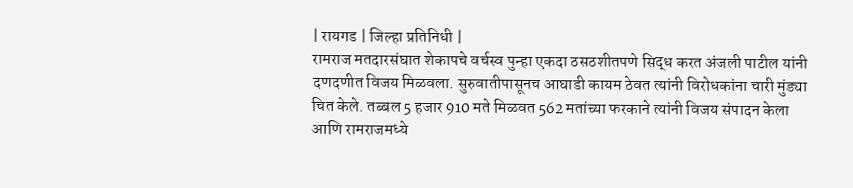| रायगड | जिल्हा प्रतिनिधी |
रामराज मतदारसंघात शेकापचे वर्चस्व पुन्हा एकदा ठसठशीतपणे सिद्ध करत अंजली पाटील यांनी दणदणीत विजय मिळवला. सुरुवातीपासूनच आघाडी कायम ठेवत त्यांनी विरोधकांना चारी मुंड्या चित केले. तब्बल 5 हजार 910 मते मिळवत 562 मतांच्या फरकाने त्यांनी विजय संपादन केला आणि रामराजमध्ये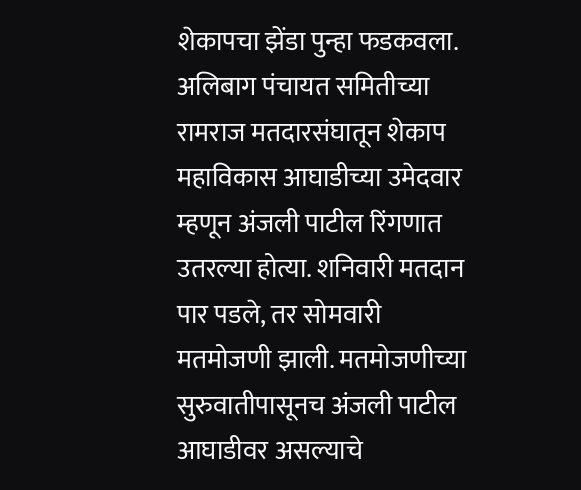शेकापचा झेंडा पुन्हा फडकवला.
अलिबाग पंचायत समितीच्या रामराज मतदारसंघातून शेकाप महाविकास आघाडीच्या उमेदवार म्हणून अंजली पाटील रिंगणात उतरल्या होत्या. शनिवारी मतदान पार पडले, तर सोमवारी मतमोजणी झाली. मतमोजणीच्या सुरुवातीपासूनच अंजली पाटील आघाडीवर असल्याचे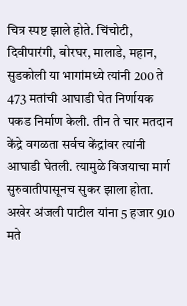चित्र स्पष्ट झाले होते. चिंचोटी, दिवीपारंगी, बोरघर, मालाडे, महान, सुडकोली या भागांमध्ये त्यांनी 200 ते 473 मतांची आघाडी घेत निर्णायक पकड निर्माण केली. तीन ते चार मतदान केंद्रे वगळता सर्वच केंद्रांवर त्यांनी आघाडी घेतली. त्यामुळे विजयाचा मार्ग सुरुवातीपासूनच सुकर झाला होता. अखेर अंजली पाटील यांना 5 हजार 910 मते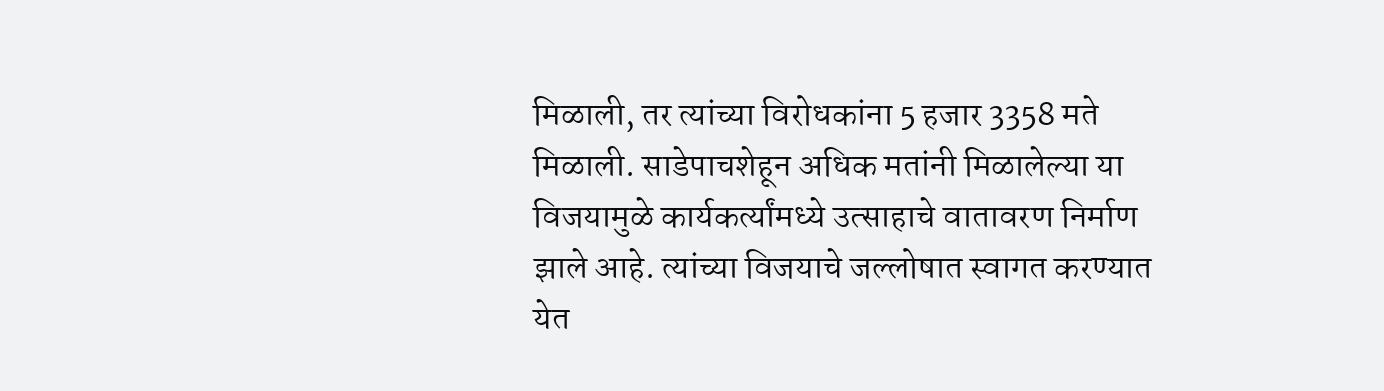मिळाली, तर त्यांच्या विरोधकांना 5 हजार 3358 मते मिळाली. साडेपाचशेहून अधिक मतांनी मिळालेल्या या विजयामुळे कार्यकर्त्यांमध्ये उत्साहाचे वातावरण निर्माण झाले आहे. त्यांच्या विजयाचे जल्लोषात स्वागत करण्यात येत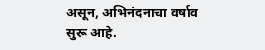असून, अभिनंदनाचा वर्षाव सुरू आहे.